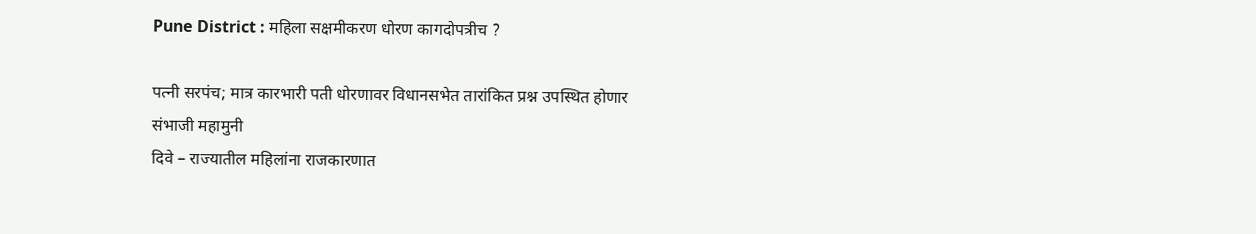Pune District : महिला सक्षमीकरण धोरण कागदोपत्रीच ?

पत्नी सरपंच; मात्र कारभारी पती धोरणावर विधानसभेत तारांकित प्रश्न उपस्थित होणार
संभाजी महामुनी
दिवे – राज्यातील महिलांना राजकारणात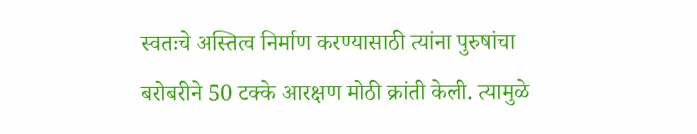स्वतःचे अस्तित्व निर्माण करण्यासाठी त्यांना पुरुषांचा बरोबरीने 50 टक्के आरक्षण मोठी क्रांती केली. त्यामुळे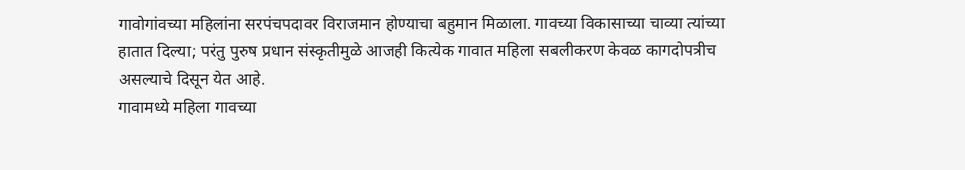गावोगांवच्या महिलांना सरपंचपदावर विराजमान होण्याचा बहुमान मिळाला. गावच्या विकासाच्या चाव्या त्यांच्या हातात दिल्या; परंतु पुरुष प्रधान संस्कृतीमुळे आजही कित्येक गावात महिला सबलीकरण केवळ कागदोपत्रीच असल्याचे दिसून येत आहे.
गावामध्ये महिला गावच्या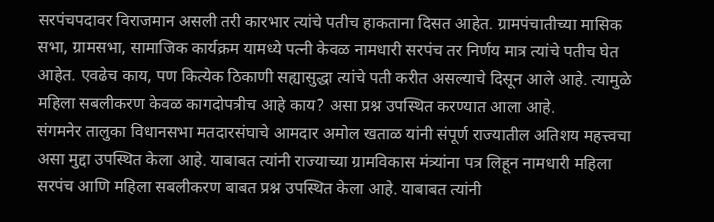सरपंचपदावर विराजमान असली तरी कारभार त्यांचे पतीच हाकताना दिसत आहेत. ग्रामपंचातीच्या मासिक सभा, ग्रामसभा, सामाजिक कार्यक्रम यामध्ये पत्नी केवळ नामधारी सरपंच तर निर्णय मात्र त्यांचे पतीच घेत आहेत. एवढेच काय, पण कित्येक ठिकाणी सह्यासुद्धा त्यांचे पती करीत असल्याचे दिसून आले आहे. त्यामुळे महिला सबलीकरण केवळ कागदोपत्रीच आहे काय? असा प्रश्न उपस्थित करण्यात आला आहे.
संगमनेर तालुका विधानसभा मतदारसंघाचे आमदार अमोल खताळ यांनी संपूर्ण राज्यातील अतिशय महत्त्वचा असा मुद्दा उपस्थित केला आहे. याबाबत त्यांनी राज्याच्या ग्रामविकास मंत्र्यांना पत्र लिहून नामधारी महिला सरपंच आणि महिला सबलीकरण बाबत प्रश्न उपस्थित केला आहे. याबाबत त्यांनी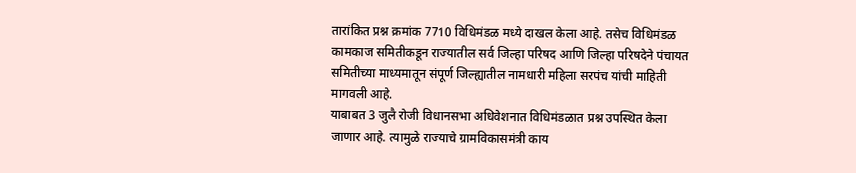तारांकित प्रश्न क्रमांक 7710 विधिमंडळ मध्ये दाखल केला आहे. तसेच विधिमंडळ कामकाज समितीकडून राज्यातील सर्व जिल्हा परिषद आणि जिल्हा परिषदेने पंचायत समितीच्या माध्यमातून संपूर्ण जिल्ह्यातील नामधारी महिला सरपंच यांची माहिती मागवली आहे.
याबाबत 3 जुलै रोजी विधानसभा अधिवेशनात विधिमंडळात प्रश्न उपस्थित केला जाणार आहे. त्यामुळे राज्याचे ग्रामविकासमंत्री काय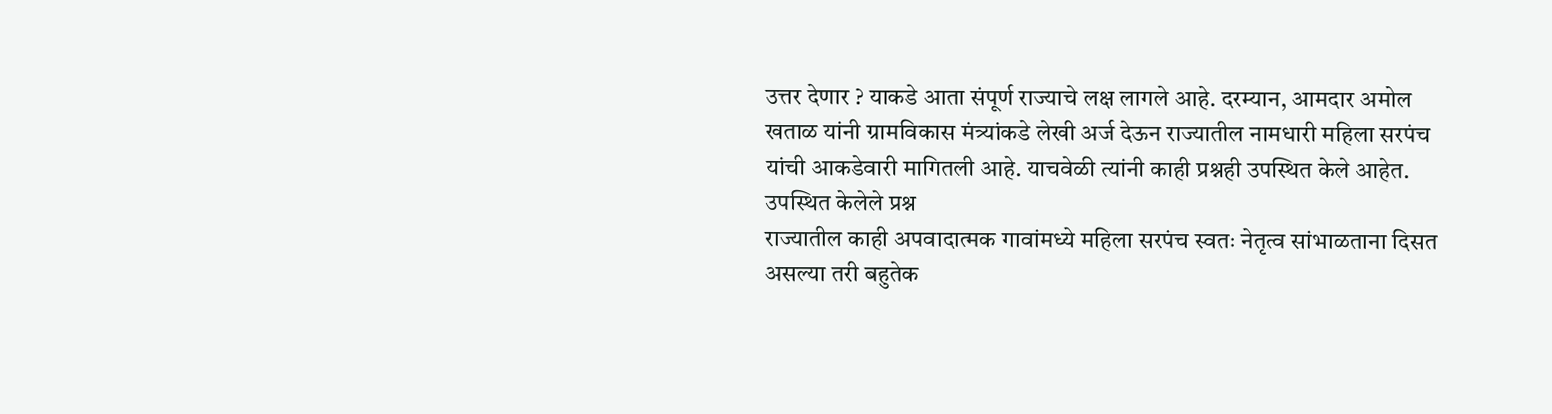उत्तर देणार ? याकडे आता संपूर्ण राज्याचे लक्ष लागले आहे. दरम्यान, आमदार अमोल खताळ यांनी ग्रामविकास मंत्र्यांकडे लेखी अर्ज देऊन राज्यातील नामधारी महिला सरपंच यांची आकडेवारी मागितली आहे. याचवेळी त्यांनी काही प्रश्नही उपस्थित केले आहेत.
उपस्थित केलेले प्रश्न
राज्यातील काही अपवादात्मक गावांमध्ये महिला सरपंच स्वतः नेतृत्व सांभाळताना दिसत असल्या तरी बहुतेक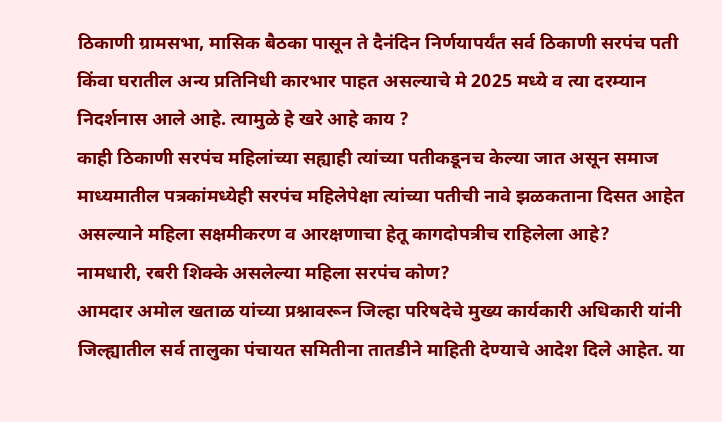ठिकाणी ग्रामसभा, मासिक बैठका पासून ते दैनंदिन निर्णयापर्यंत सर्व ठिकाणी सरपंच पती किंवा घरातील अन्य प्रतिनिधी कारभार पाहत असल्याचे मे 2025 मध्ये व त्या दरम्यान निदर्शनास आले आहे. त्यामुळे हे खरे आहे काय ?
काही ठिकाणी सरपंच महिलांच्या सह्याही त्यांच्या पतीकडूनच केल्या जात असून समाज माध्यमातील पत्रकांमध्येही सरपंच महिलेपेक्षा त्यांच्या पतीची नावे झळकताना दिसत आहेत असल्याने महिला सक्षमीकरण व आरक्षणाचा हेतू कागदोपत्रीच राहिलेला आहे?
नामधारी, रबरी शिक्के असलेल्या महिला सरपंच कोण?
आमदार अमोल खताळ यांच्या प्रश्नावरून जिल्हा परिषदेचे मुख्य कार्यकारी अधिकारी यांनी जिल्ह्यातील सर्व तालुका पंचायत समितीना तातडीने माहिती देण्याचे आदेश दिले आहेत. या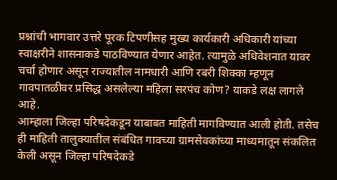प्रश्नांची भागवार उत्तरे पूरक टिपणीसह मुख्य कार्यकारी अधिकारी यांच्या स्वाक्षरीने शासनाकडे पाठविण्यात येणार आहेत. त्यामुळे अधिवेशनात यावर चर्चा होणार असून राज्यातील नामधारी आणि रबरी शिक्का म्हणून गावपातळीवर प्रसिद्ध असलेल्या महिला सरपंच कोण? याकडे लक्ष लागले आहे.
आम्हाला जिल्हा परिषदेकडून याबाबत माहिती मागविण्यात आली होती. तसेच ही माहिती तालुक्यातील संबंधित गावच्या ग्रामसेवकांच्या माध्यमातून संकलित केली असून जिल्हा परिषदेकडे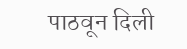पाठवून दिली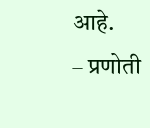आहे.
– प्रणोती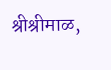श्रीश्रीमाळ,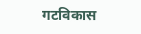गटविकास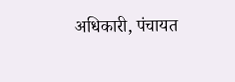अधिकारी, पंचायत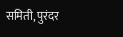समिती, पुरंदर